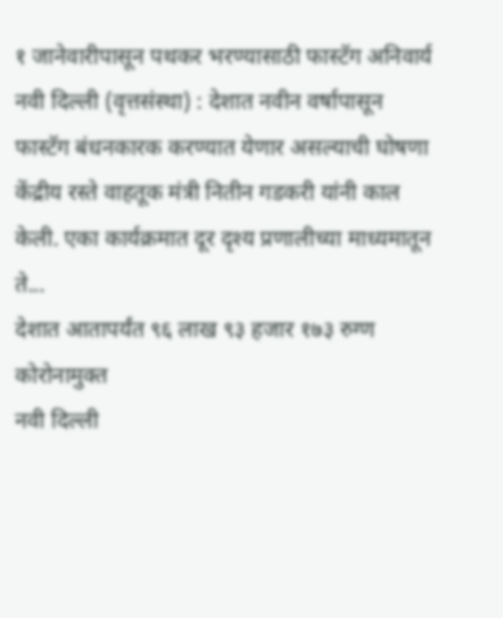१ जानेवारीपासून पथकर भरण्यासाठी फास्टॅग अनिवार्य
नवी दिल्ली (वृत्तसंस्था) : देशात नवीन वर्षापासून फास्टॅग बंधनकारक करण्यात येणार असल्याची घोषणा केंद्रीय रस्ते वाहतूक मंत्री नितीन गडकरी यांनी काल केली. एका कार्यक्रमात दूर दृश्य प्रणालीच्या माध्यमातून ते...
देशात आतापर्यंत ९६ लाख ९३ हजार १७३ रुग्ण कोरोनामुक्त
नवी दिल्ली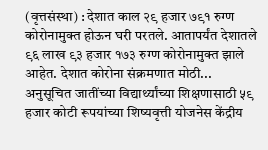(वृत्तसंस्था) : देशात काल २९ हजार ७९१ रुग्ण कोरोनामुक्त होऊन घरी परतले. आतापर्यंत देशातले ९६ लाख ९३ हजार १७३ रुग्ण कोरोनामुक्त झाले आहेत. देशात कोरोना संक्रमणात मोठी...
अनुसूचित जातींच्या विद्यार्थ्यांच्या शिक्षणासाठी ५९ हजार कोटी रूपयांच्या शिष्यवृत्ती योजनेस केंद्रीय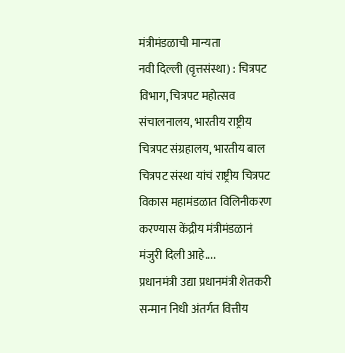मंत्रीमंडळाची मान्यता
नवी दिल्ली (वृत्तसंस्था) : चित्रपट विभाग, चित्रपट महोत्सव संचालनालय, भारतीय राष्ट्रीय चित्रपट संग्रहालय, भारतीय बाल चित्रपट संस्था यांचं राष्ट्रीय चित्रपट विकास महामंडळात विलिनीकरण करण्यास केंद्रीय मंत्रीमंडळानं मंजुरी दिली आहे....
प्रधानमंत्री उद्या प्रधानमंत्री शेतकरी सन्मान निधी अंतर्गत वित्तीय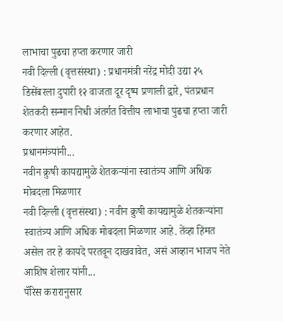लाभाचा पुढचा हप्ता करणार जारी
नवी दिल्ली (वृत्तसंस्था) : प्रधानमंत्री नरेंद्र मोदी उद्या २५ डिसेंबरला दुपारी १२ वाजता दूर दृष्य प्रणाली द्वारे, पंतप्रधान शेतकरी सन्मान निधी अंतर्गत वित्तीय लाभाचा पुढचा हप्ता जारी करणार आहेत.
प्रधानमंत्र्यांनी...
नवीन क्रुषी कायद्यामुळे शेतकऱ्यांना स्वातंत्र्य आणि अधिक मोबदला मिळणार
नवी दिल्ली (वृत्तसंस्था) : नवीन क्रुषी कायद्यामुळे शेतकऱ्यांना स्वातंत्र्य आणि अधिक मोबदला मिळणार आहे. तेंव्हा हिंमत असेल तर हे कायदे परतवून दाखवावेत, असं आव्हान भाजप नेते आशिष शेलार यांनी...
पॅरिस करारानुसार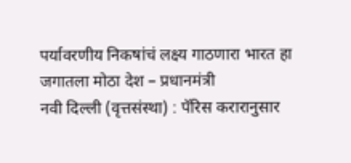पर्यावरणीय निकषांचं लक्ष्य गाठणारा भारत हा जगातला मोठा देश – प्रधानमंत्री
नवी दिल्ली (वृत्तसंस्था) : पॅरिस करारानुसार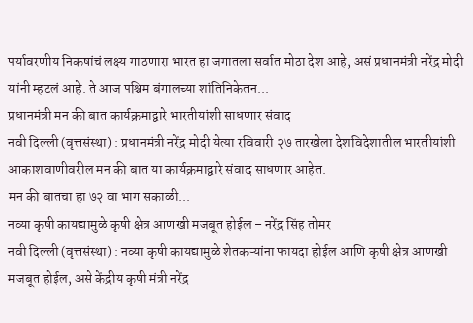पर्यावरणीय निकषांचं लक्ष्य गाठणारा भारत हा जगातला सर्वात मोठा देश आहे, असं प्रधानमंत्री नरेंद्र मोदी यांनी म्हटलं आहे. ते आज पश्चिम बंगालच्या शांतिनिकेतन...
प्रधानमंत्री मन की बात कार्यक्रमाद्वारे भारतीयांशी साधणार संवाद
नवी दिल्ली (वृत्तसंस्था) : प्रधानमंत्री नरेंद्र मोदी येत्या रविवारी २७ तारखेला देशविदेशातील भारतीयांशी आकाशवाणीवरील मन की बात या कार्यक्रमाद्वारे संवाद साधणार आहेत.
मन की बातचा हा ७२ वा भाग सकाळी...
नव्या कृषी कायद्यामुळे कृषी क्षेत्र आणखी मजबूत होईल – नरेंद्र सिंह तोमर
नवी दिल्ली (वृत्तसंस्था) : नव्या कृषी कायद्यामुळे शेतकऱ्यांना फायदा होईल आणि कृषी क्षेत्र आणखी मजबूत होईल, असे केंद्रीय कृषी मंत्री नरेंद्र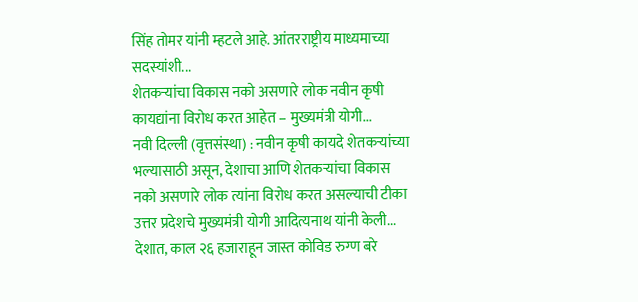सिंह तोमर यांनी म्हटले आहे. आंतरराष्ट्रीय माध्यमाच्या सदस्यांशी...
शेतकऱ्यांचा विकास नको असणारे लोक नवीन कृषी कायद्यांना विरोध करत आहेत – मुख्यमंत्री योगी...
नवी दिल्ली (वृत्तसंस्था) : नवीन कृषी कायदे शेतकऱ्यांच्या भल्यासाठी असून, देशाचा आणि शेतकऱ्यांचा विकास नको असणारे लोक त्यांना विरोध करत असल्याची टीका उत्तर प्रदेशचे मुख्यमंत्री योगी आदित्यनाथ यांनी केली...
देशात, काल २६ हजाराहून जास्त कोविड रुग्ण बरे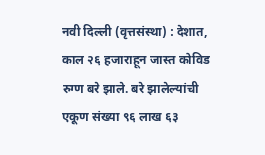नवी दिल्ली (वृत्तसंस्था) : देशात, काल २६ हजाराहून जास्त कोविड रुग्ण बरे झाले. बरे झालेल्यांची एकूण संख्या ९६ लाख ६३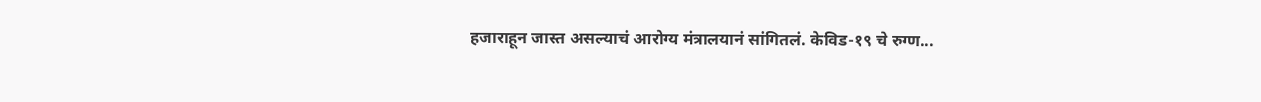हजाराहून जास्त असल्याचं आरोग्य मंत्रालयानं सांगितलं. केविड-१९ चे रुग्ण...